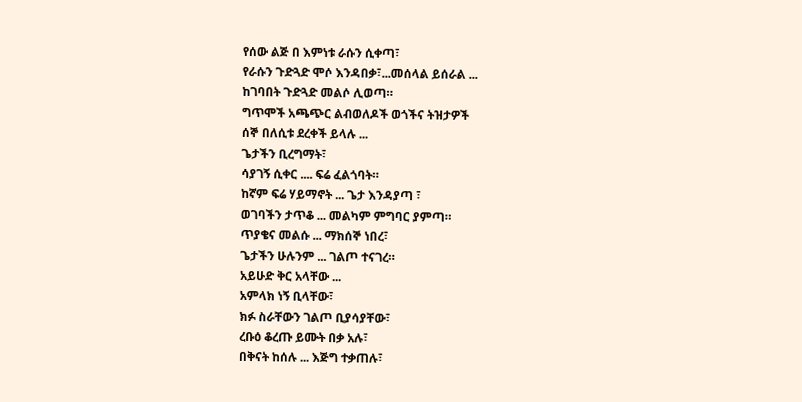የሰው ልጅ በ እምነቱ ራሱን ሲቀጣ፣
የራሱን ጉድጓድ ሞሶ እንዳበቃ፣...መሰላል ይሰራል ...
ከገባበት ጉድጓድ መልሶ ሊወጣ።
ግጥሞች አጫጭር ልብወለዶች ወጎችና ትዝታዎች
ሰኞ በለሲቱ ደረቀች ይላሉ ...
ጌታችን ቢረግማት፣
ሳያገኝ ሲቀር .... ፍሬ ፈልጎባት።
ከኛም ፍሬ ሃይማኖት ... ጌታ እንዳያጣ ፣
ወገባችን ታጥቆ ... መልካም ምግባር ያምጣ።
ጥያቄና መልሱ ... ማክሰኞ ነበረ፣
ጌታችን ሁሉንም ... ገልጦ ተናገረ።
አይሁድ ቅር አላቸው ...
አምላክ ነኝ ቢላቸው፣
ክፉ ስራቸውን ገልጦ ቢያሳያቸው፣
ረቡዕ ቆረጡ ይሙት በቃ አሉ፣
በቅናት ከሰሉ ... እጅግ ተቃጠሉ፣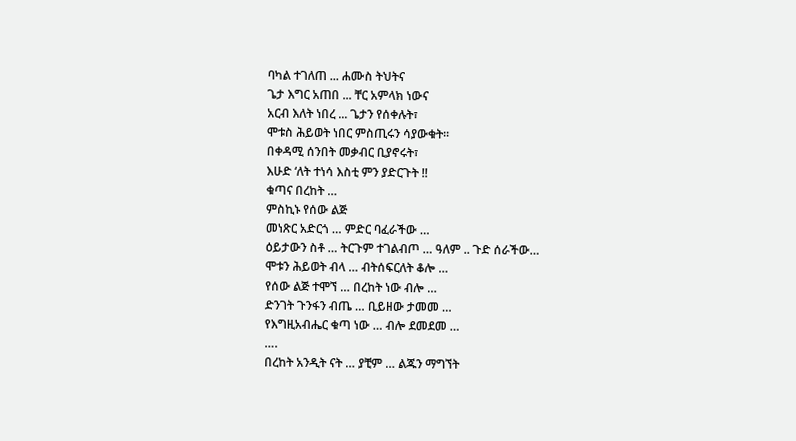ባካል ተገለጠ ... ሐሙስ ትህትና
ጌታ እግር አጠበ ... ቸር አምላክ ነውና
አርብ እለት ነበረ ... ጌታን የሰቀሉት፣
ሞቱስ ሕይወት ነበር ምስጢሩን ሳያውቁት።
በቀዳሚ ሰንበት መቃብር ቢያኖሩት፣
እሁድ ‘ለት ተነሳ እስቲ ምን ያድርጉት !!
ቁጣና በረከት …
ምስኪኑ የሰው ልጅ
መነጽር አድርጎ … ምድር ባፈራችው …
ዕይታውን ስቶ … ትርጉም ተገልብጦ … ዓለም .. ጉድ ሰራችው…
ሞቱን ሕይወት ብላ … ብትሰፍርለት ቆሎ …
የሰው ልጅ ተሞኘ … በረከት ነው ብሎ …
ድንገት ጉንፋን ብጤ … ቢይዘው ታመመ …
የእግዚአብሔር ቁጣ ነው … ብሎ ደመደመ …
….
በረከት አንዲት ናት … ያቺም … ልጁን ማግኘት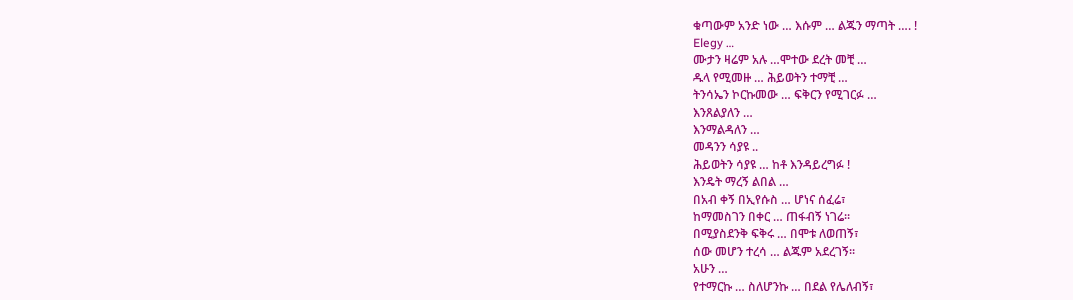ቁጣውም አንድ ነው … እሱም … ልጁን ማጣት …. !
Elegy …
ሙታን ዛሬም አሉ …ሞተው ደረት መቺ …
ዱላ የሚመዙ … ሕይወትን ተማቺ …
ትንሳኤን ኮርኩመው … ፍቅርን የሚገርፉ …
እንጸልያለን …
እንማልዳለን …
መዳንን ሳያዩ ..
ሕይወትን ሳያዩ … ከቶ እንዳይረግፉ !
እንዴት ማረኝ ልበል …
በአብ ቀኝ በኢየሱስ … ሆነና ሰፈሬ፣
ከማመስገን በቀር … ጠፋብኝ ነገሬ።
በሚያስደንቅ ፍቅሩ … በሞቱ ለወጠኝ፣
ሰው መሆን ተረሳ … ልጁም አደረገኝ።
አሁን …
የተማርኩ … ስለሆንኩ … በደል የሌለብኝ፣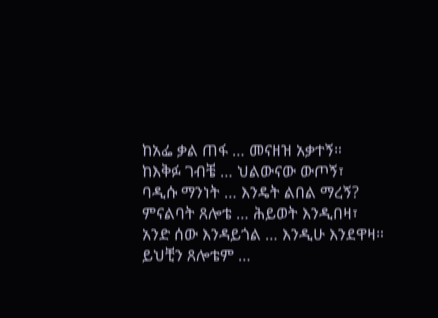ከአፌ ቃል ጠፋ … መናዘዝ አቃተኝ።
ከእቅፉ ገብቼ … ህልውናው ውጦኝ፣
ባዲሱ ማንነት … እንዴት ልበል ማረኝ?
ምናልባት ጸሎቴ … ሕይወት እንዲበዛ፣
አንድ ሰው እንዳይጎል … እንዲሁ እንደዋዛ።
ይህቺን ጸሎቴም …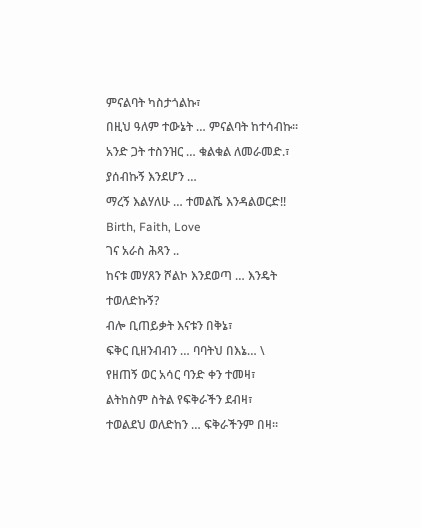ምናልባት ካስታጎልኩ፣
በዚህ ዓለም ተውኔት … ምናልባት ከተሳብኩ።
አንድ ጋት ተስንዝር … ቁልቁል ለመራመድ.፣
ያሰብኩኝ እንደሆን …
ማረኝ እልሃለሁ … ተመልሼ እንዳልወርድ!!
Birth, Faith, Love
ገና አራስ ሕጻን ..
ከናቱ መሃጸን ሾልኮ እንደወጣ … እንዴት ተወለድኩኝ?
ብሎ ቢጠይቃት እናቱን በቅኔ፣
ፍቅር ቢዘንብብን … ባባትህ በእኔ… \
የዘጠኝ ወር አሳር ባንድ ቀን ተመዛ፣
ልትከስም ስትል የፍቅራችን ደብዛ፣
ተወልደህ ወለድከን … ፍቅራችንም በዛ።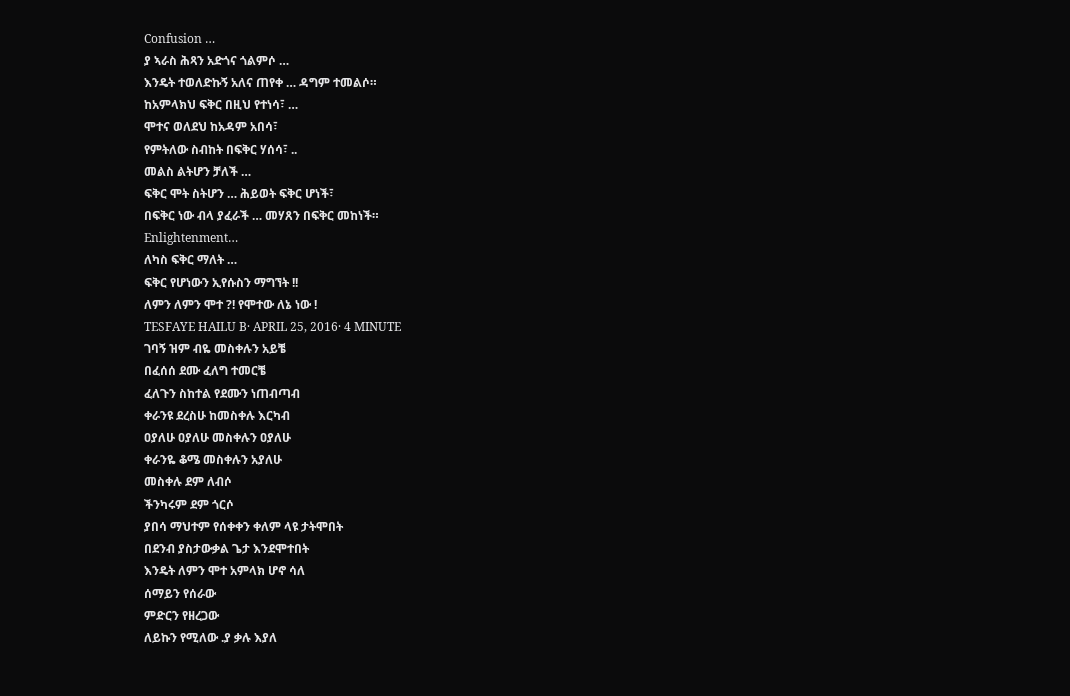Confusion …
ያ ኣራስ ሕጻን አድጎና ጎልምሶ …
እንዴት ተወለድኩኝ አለና ጠየቀ … ዳግም ተመልሶ።
ከአምላክህ ፍቅር በዚህ የተነሳ፣ …
ሞተና ወለደህ ከአዳም አበሳ፣
የምትለው ስብከት በፍቅር ሃሰሳ፣ ..
መልስ ልትሆን ቻለች …
ፍቅር ሞት ስትሆን … ሕይወት ፍቅር ሆነች፣
በፍቅር ነው ብላ ያፈራች … መሃጸን በፍቅር መከነች።
Enlightenment…
ለካስ ፍቅር ማለት …
ፍቅር የሆነውን ኢየሱስን ማግኘት !!
ለምን ለምን ሞተ ?! የሞተው ለኔ ነው !
TESFAYE HAILU B· APRIL 25, 2016· 4 MINUTE
ገባኝ ዝም ብዬ መስቀሉን አይቼ
በፈሰሰ ደሙ ፈለግ ተመርቼ
ፈለጉን ስከተል የደሙን ነጠብጣብ
ቀራንዩ ደረስሁ ከመስቀሉ እርካብ
ዐያለሁ ዐያለሁ መስቀሉን ዐያለሁ
ቀራንዬ ቆሜ መስቀሉን አያለሁ
መስቀሉ ደም ለብሶ
ችንካሩም ደም ጎርሶ
ያበሳ ማህተም የሰቀቀን ቀለም ላዩ ታትሞበት
በደንብ ያስታውቃል ጌታ እንደሞተበት
እንዴት ለምን ሞተ አምላክ ሆኖ ሳለ
ሰማይን የሰራው
ምድርን የዘረጋው
ለይኩን የሚለው .ያ ቃሉ እያለ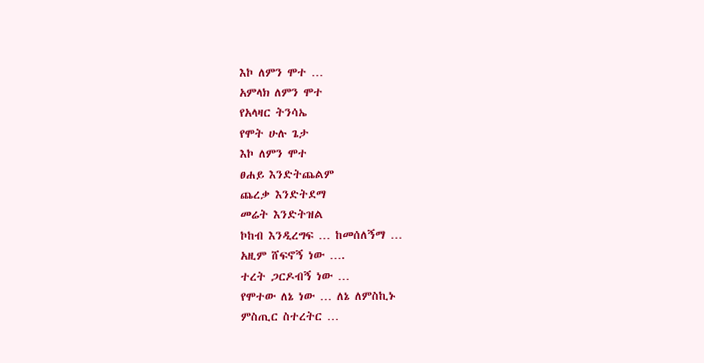እኮ ለምን ሞተ …
አምላክ ለምን ሞተ
የአላዛር ትንሳኤ
የሞት ሁሉ ጌታ
እኮ ለምን ሞተ
ፀሐይ እንድትጨልም
ጨረቃ እንድትደማ
መሬት እንድትዝል
ኮከብ እንዲረግፍ … ከመሰለኝማ …
አዚም ሸፍኖኝ ነው ….
ተረት ጋርዶብኝ ነው …
የሞተው ለኔ ነው … ለኔ ለምስኪኑ
ምስጢር ስተረትር …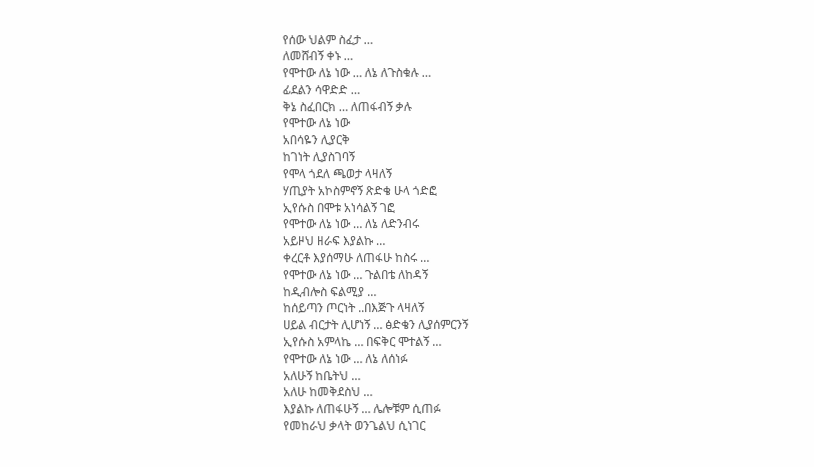የሰው ህልም ስፈታ …
ለመሸብኝ ቀኑ …
የሞተው ለኔ ነው … ለኔ ለጉስቁሉ …
ፊደልን ሳዋድድ …
ቅኔ ስፈበርክ … ለጠፋብኝ ቃሉ
የሞተው ለኔ ነው
አበሳዬን ሊያርቅ
ከገነት ሊያስገባኝ
የሞላ ጎደለ ጫወታ ላዛለኝ
ሃጢያት አኮስምኖኝ ጽድቄ ሁላ ጎድፎ
ኢየሱስ በሞቱ አነሳልኝ ገፎ
የሞተው ለኔ ነው … ለኔ ለድንብሩ
አይዞህ ዘራፍ እያልኩ …
ቀረርቶ እያሰማሁ ለጠፋሁ ከስሩ …
የሞተው ለኔ ነው … ጉልበቴ ለከዳኝ
ከዲብሎስ ፍልሚያ …
ከሰይጣን ጦርነት ..በእጅጉ ላዛለኝ
ሀይል ብርታት ሊሆነኝ … ፅድቄን ሊያሰምርንኝ
ኢየሱስ አምላኬ … በፍቅር ሞተልኝ …
የሞተው ለኔ ነው … ለኔ ለሰነፉ
አለሁኝ ከቤትህ …
አለሁ ከመቅደስህ …
እያልኩ ለጠፋሁኝ … ሌሎቹም ሲጠፉ
የመከራህ ቃላት ወንጌልህ ሲነገር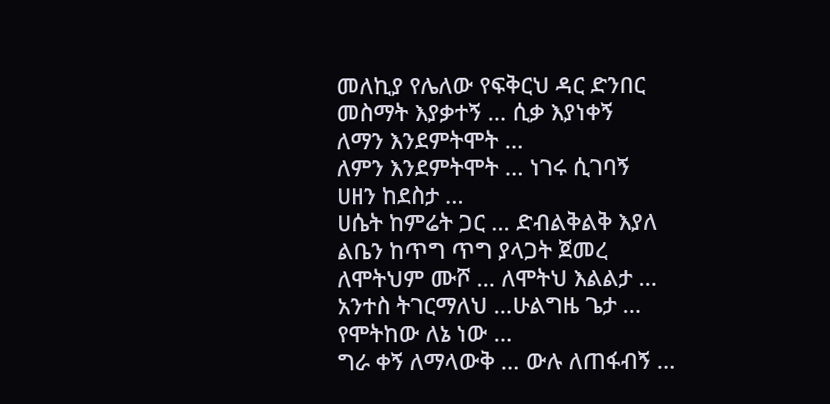መለኪያ የሌለው የፍቅርህ ዳር ድንበር
መስማት እያቃተኝ … ሲቃ እያነቀኝ
ለማን እንደምትሞት …
ለምን እንደምትሞት … ነገሩ ሲገባኝ
ሀዘን ከደስታ …
ሀሴት ከምሬት ጋር … ድብልቅልቅ እያለ
ልቤን ከጥግ ጥግ ያላጋት ጀመረ
ለሞትህም ሙሾ … ለሞትህ እልልታ …
አንተስ ትገርማለህ …ሁልግዜ ጌታ …
የሞትከው ለኔ ነው …
ግራ ቀኝ ለማላውቅ … ውሉ ለጠፋብኝ …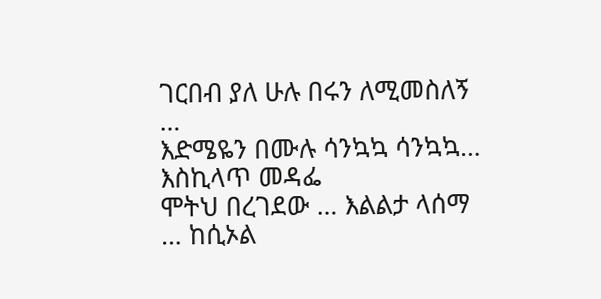ገርበብ ያለ ሁሉ በሩን ለሚመስለኝ …
እድሜዬን በሙሉ ሳንኳኳ ሳንኳኳ… እስኪላጥ መዳፌ
ሞትህ በረገደው … እልልታ ላሰማ … ከሲኦል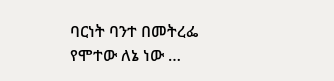ባርነት ባንተ በመትረፌ
የሞተው ለኔ ነው …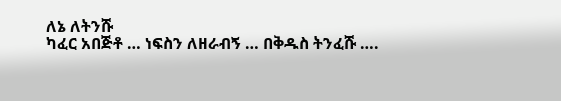ለኔ ለትንሹ
ካፈር አበጅቶ … ነፍስን ለዘራብኝ … በቅዱስ ትንፈሹ ….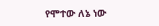የሞተው ለኔ ነው